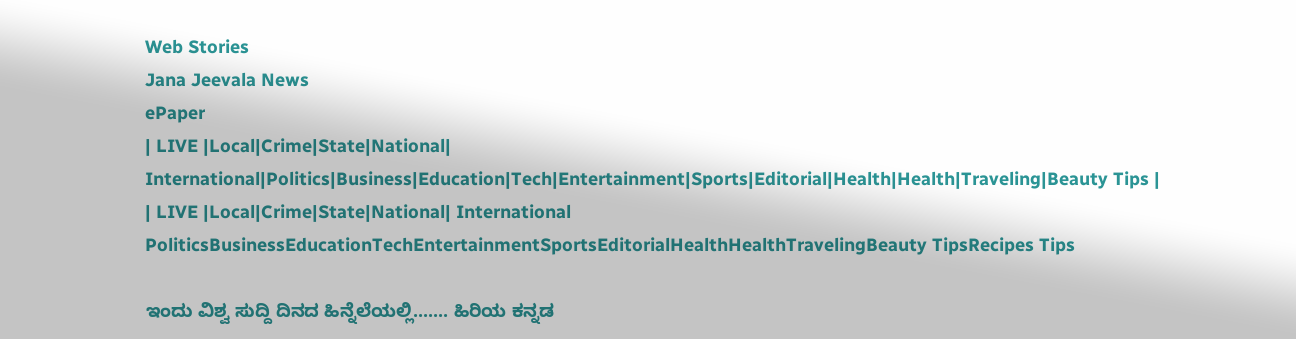Web Stories
Jana Jeevala News
ePaper
| LIVE |Local|Crime|State|National| International|Politics|Business|Education|Tech|Entertainment|Sports|Editorial|Health|Health|Traveling|Beauty Tips |
| LIVE |Local|Crime|State|National| International
PoliticsBusinessEducationTechEntertainmentSportsEditorialHealthHealthTravelingBeauty TipsRecipes Tips

ಇಂದು ವಿಶ್ವ ಸುದ್ದಿ ದಿನದ ಹಿನ್ನೆಲೆಯಲ್ಲಿ....... ಹಿರಿಯ ಕನ್ನಡ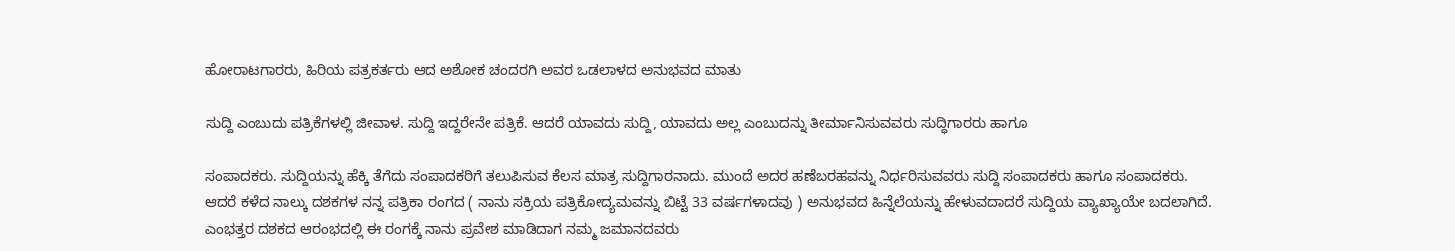ಹೋರಾಟಗಾರರು, ಹಿರಿಯ ಪತ್ರಕರ್ತರು ಆದ ಅಶೋಕ ಚಂದರಗಿ ಅವರ ಒಡಲಾಳದ ಅನುಭವದ ಮಾತು

ಸುದ್ದಿ ಎಂಬುದು ಪತ್ರಿಕೆಗಳಲ್ಲಿ ಜೀವಾಳ. ಸುದ್ದಿ ಇದ್ದರೇನೇ ಪತ್ರಿಕೆ. ಆದರೆ ಯಾವದು ಸುದ್ದಿ, ಯಾವದು ಅಲ್ಲ ಎಂಬುದನ್ನು ತೀರ್ಮಾನಿಸುವವರು ಸುದ್ಧಿಗಾರರು ಹಾಗೂ

ಸಂಪಾದಕರು. ಸುದ್ದಿಯನ್ನು ಹೆಕ್ಕಿ ತೆಗೆದು ಸಂಪಾದಕರಿಗೆ ತಲುಪಿಸುವ ಕೆಲಸ ಮಾತ್ರ ಸುದ್ದಿಗಾರನಾದು. ಮುಂದೆ ಅದರ ಹಣೆಬರಹವನ್ನು ನಿರ್ಧರಿಸುವವರು ಸುದ್ದಿ ಸಂಪಾದಕರು ಹಾಗೂ ಸಂಪಾದಕರು.
ಆದರೆ ಕಳೆದ ನಾಲ್ಕು ದಶಕಗಳ ನನ್ನ ಪತ್ರಿಕಾ ರಂಗದ ( ನಾನು ಸಕ್ರಿಯ ಪತ್ರಿಕೋದ್ಯಮವನ್ನು ಬಿಟ್ಟೆ 33 ವರ್ಷಗಳಾದವು ) ಅನುಭವದ ಹಿನ್ನೆಲೆಯನ್ನು ಹೇಳುವದಾದರೆ ಸುದ್ದಿಯ ವ್ಯಾಖ್ಯಾಯೇ ಬದಲಾಗಿದೆ.
ಎಂಭತ್ತರ ದಶಕದ ಆರಂಭದಲ್ಲಿ ಈ ರಂಗಕ್ಕೆ ನಾನು ಪ್ರವೇಶ ಮಾಡಿದಾಗ ನಮ್ಮ ಜಮಾನದವರು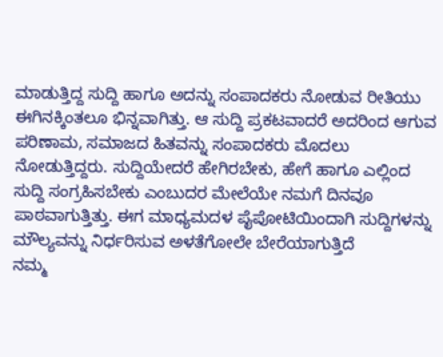ಮಾಡುತ್ತಿದ್ದ ಸುದ್ದಿ ಹಾಗೂ ಅದನ್ನು ಸಂಪಾದಕರು ನೋಡುವ ರೀತಿಯು
ಈಗಿನಕ್ಕಿಂತಲೂ ಭಿನ್ನವಾಗಿತ್ತು. ಆ ಸುದ್ದಿ ಪ್ರಕಟವಾದರೆ ಅದರಿಂದ ಆಗುವ ಪರಿಣಾಮ, ಸಮಾಜದ ಹಿತವನ್ನು ಸಂಪಾದಕರು ಮೊದಲು ನೋಡುತ್ತಿದ್ದರು. ಸುದ್ದಿಯೇದರೆ ಹೇಗಿರಬೇಕು, ಹೇಗೆ ಹಾಗೂ ಎಲ್ಲಿಂದ ಸುದ್ದಿ ಸಂಗ್ರಹಿಸಬೇಕು ಎಂಬುದರ ಮೇಲೆಯೇ ನಮಗೆ ದಿನವೂ ಪಾಠವಾಗುತ್ತಿತ್ತು. ಈಗ ಮಾಧ್ಯಮದಳ ಪೈಪೋಟಿಯಿಂದಾಗಿ ಸುದ್ದಿಗಳನ್ನು ಮೌಲ್ಯವನ್ನು ನಿರ್ಧರಿಸುವ ಅಳತೆಗೋಲೇ ಬೇರೆಯಾಗುತ್ತಿದೆ
ನಮ್ಮ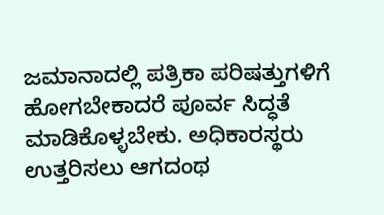ಜಮಾನಾದಲ್ಲಿ ಪತ್ರಿಕಾ ಪರಿಷತ್ತುಗಳಿಗೆ ಹೋಗಬೇಕಾದರೆ ಪೂರ್ವ ಸಿದ್ಧತೆ ಮಾಡಿಕೊಳ್ಳಬೇಕು. ಅಧಿಕಾರಸ್ಥರು ಉತ್ತರಿಸಲು ಆಗದಂಥ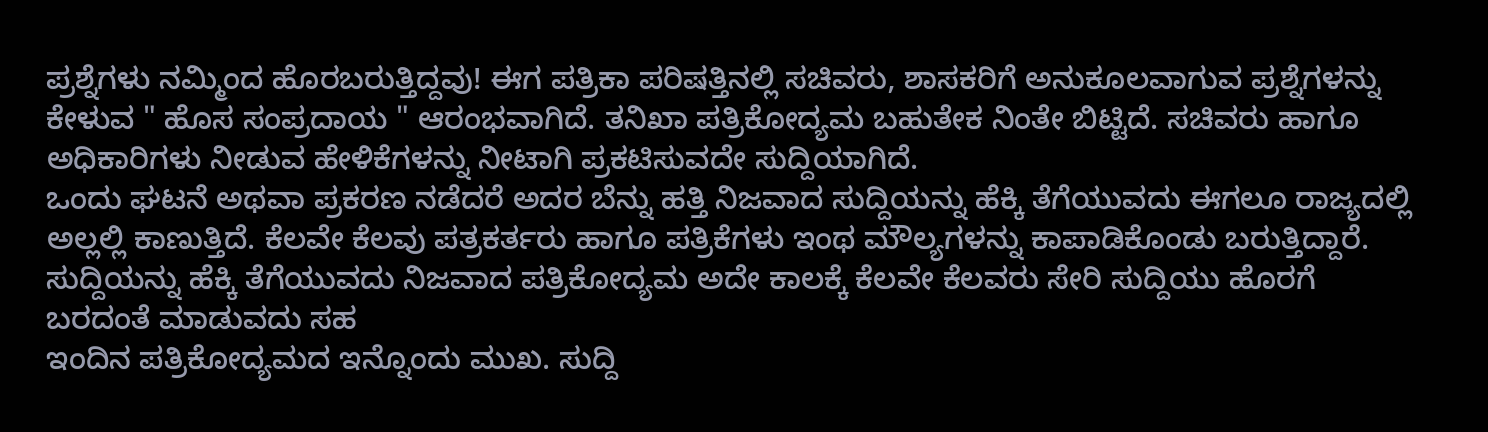ಪ್ರಶ್ನೆಗಳು ನಮ್ಮಿಂದ ಹೊರಬರುತ್ತಿದ್ದವು! ಈಗ ಪತ್ರಿಕಾ ಪರಿಷತ್ತಿನಲ್ಲಿ ಸಚಿವರು, ಶಾಸಕರಿಗೆ ಅನುಕೂಲವಾಗುವ ಪ್ರಶ್ನೆಗಳನ್ನು ಕೇಳುವ " ಹೊಸ ಸಂಪ್ರದಾಯ " ಆರಂಭವಾಗಿದೆ. ತನಿಖಾ ಪತ್ರಿಕೋದ್ಯಮ ಬಹುತೇಕ ನಿಂತೇ ಬಿಟ್ಟಿದೆ. ಸಚಿವರು ಹಾಗೂ ಅಧಿಕಾರಿಗಳು ನೀಡುವ ಹೇಳಿಕೆಗಳನ್ನು ನೀಟಾಗಿ ಪ್ರಕಟಿಸುವದೇ ಸುದ್ದಿಯಾಗಿದೆ.
ಒಂದು ಘಟನೆ ಅಥವಾ ಪ್ರಕರಣ ನಡೆದರೆ ಅದರ ಬೆನ್ನು ಹತ್ತಿ ನಿಜವಾದ ಸುದ್ದಿಯನ್ನು ಹೆಕ್ಕಿ ತೆಗೆಯುವದು ಈಗಲೂ ರಾಜ್ಯದಲ್ಲಿ ಅಲ್ಲಲ್ಲಿ ಕಾಣುತ್ತಿದೆ. ಕೆಲವೇ ಕೆಲವು ಪತ್ರಕರ್ತರು ಹಾಗೂ ಪತ್ರಿಕೆಗಳು ಇಂಥ ಮೌಲ್ಯಗಳನ್ನು ಕಾಪಾಡಿಕೊಂಡು ಬರುತ್ತಿದ್ದಾರೆ.
ಸುದ್ದಿಯನ್ನು ಹೆಕ್ಕಿ ತೆಗೆಯುವದು ನಿಜವಾದ ಪತ್ರಿಕೋದ್ಯಮ ಅದೇ ಕಾಲಕ್ಕೆ ಕೆಲವೇ ಕೆಲವರು ಸೇರಿ ಸುದ್ದಿಯು ಹೊರಗೆ ಬರದಂತೆ ಮಾಡುವದು ಸಹ
ಇಂದಿನ ಪತ್ರಿಕೋದ್ಯಮದ ಇನ್ನೊಂದು ಮುಖ. ಸುದ್ದಿ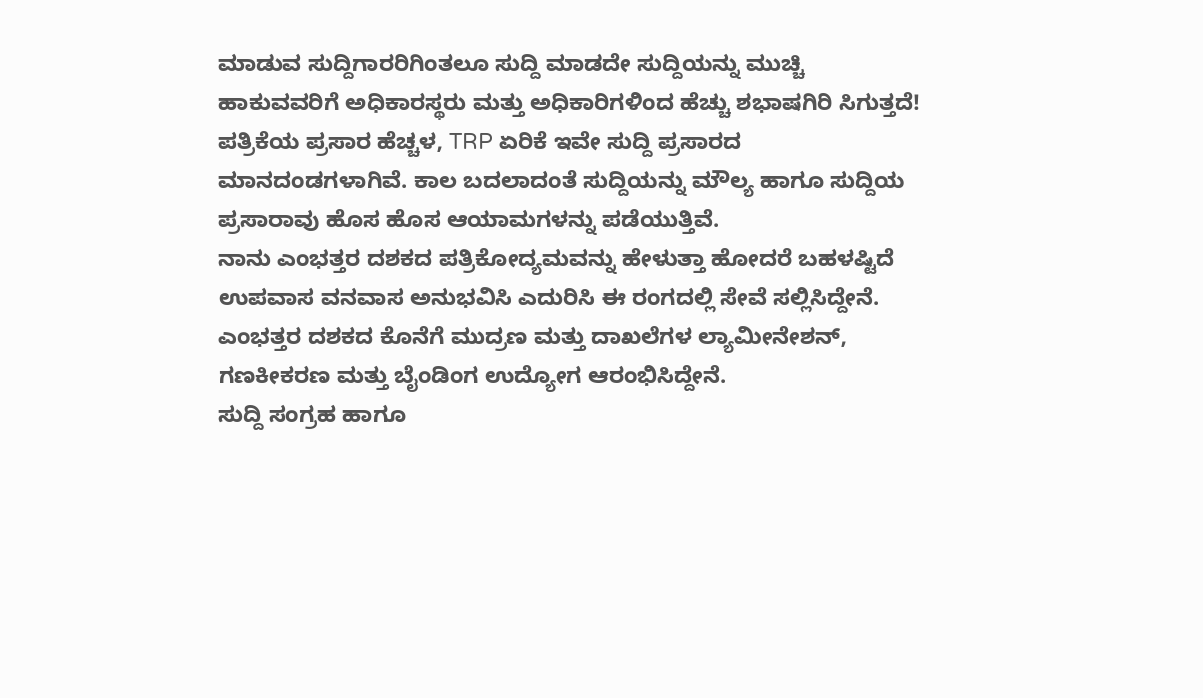ಮಾಡುವ ಸುದ್ದಿಗಾರರಿಗಿಂತಲೂ ಸುದ್ದಿ ಮಾಡದೇ ಸುದ್ದಿಯನ್ನು ಮುಚ್ಚಿ ಹಾಕುವವರಿಗೆ ಅಧಿಕಾರಸ್ಥರು ಮತ್ತು ಅಧಿಕಾರಿಗಳಿಂದ ಹೆಚ್ಚು ಶಭಾಷಗಿರಿ ಸಿಗುತ್ತದೆ!
ಪತ್ರಿಕೆಯ ಪ್ರಸಾರ ಹೆಚ್ಚಳ, TRP ಏರಿಕೆ ಇವೇ ಸುದ್ದಿ ಪ್ರಸಾರದ ಮಾನದಂಡಗಳಾಗಿವೆ. ಕಾಲ ಬದಲಾದಂತೆ ಸುದ್ದಿಯನ್ನು ಮೌಲ್ಯ ಹಾಗೂ ಸುದ್ದಿಯ ಪ್ರಸಾರಾವು ಹೊಸ ಹೊಸ ಆಯಾಮಗಳನ್ನು ಪಡೆಯುತ್ತಿವೆ.
ನಾನು ಎಂಭತ್ತರ ದಶಕದ ಪತ್ರಿಕೋದ್ಯಮವನ್ನು ಹೇಳುತ್ತಾ ಹೋದರೆ ಬಹಳಷ್ಟಿದೆ ಉಪವಾಸ ವನವಾಸ ಅನುಭವಿಸಿ ಎದುರಿಸಿ ಈ ರಂಗದಲ್ಲಿ ಸೇವೆ ಸಲ್ಲಿಸಿದ್ದೇನೆ. ಎಂಭತ್ತರ ದಶಕದ ಕೊನೆಗೆ ಮುದ್ರಣ ಮತ್ತು ದಾಖಲೆಗಳ ಲ್ಯಾಮೀನೇಶನ್, ಗಣಕೀಕರಣ ಮತ್ತು ಬೈಂಡಿಂಗ ಉದ್ಯೋಗ ಆರಂಭಿಸಿದ್ದೇನೆ.
ಸುದ್ದಿ ಸಂಗ್ರಹ ಹಾಗೂ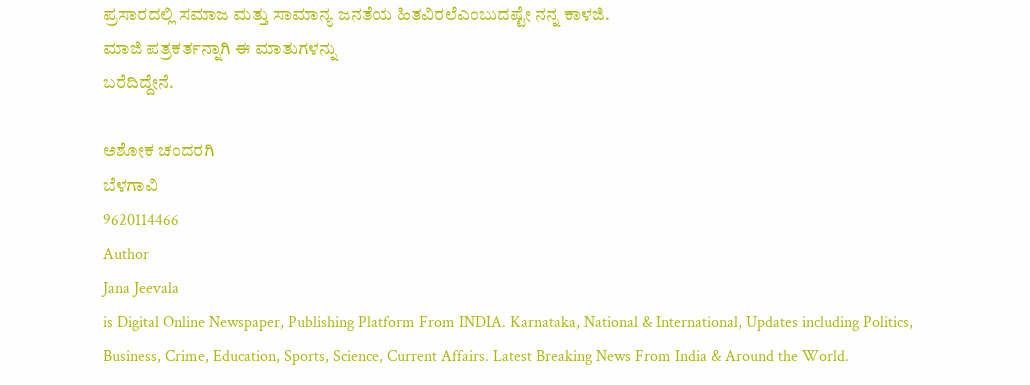ಪ್ರಸಾರದಲ್ಲಿ ಸಮಾಜ ಮತ್ತು ಸಾಮಾನ್ಯ ಜನತೆಯ ಹಿತವಿರಲೆಎಂಬುದಷ್ಟೇ ನನ್ನ ಕಾಳಜಿ.
ಮಾಜಿ ಪತ್ರಕರ್ತನ್ನಾಗಿ ಈ ಮಾತುಗಳನ್ನು
ಬರೆದಿದ್ದೇನೆ.

ಅಶೋಕ ಚಂದರಗಿ
ಬೆಳಗಾವಿ
9620114466
Author
Jana Jeevala
is Digital Online Newspaper, Publishing Platform From INDIA. Karnataka, National & International, Updates including Politics, Business, Crime, Education, Sports, Science, Current Affairs. Latest Breaking News From India & Around the World.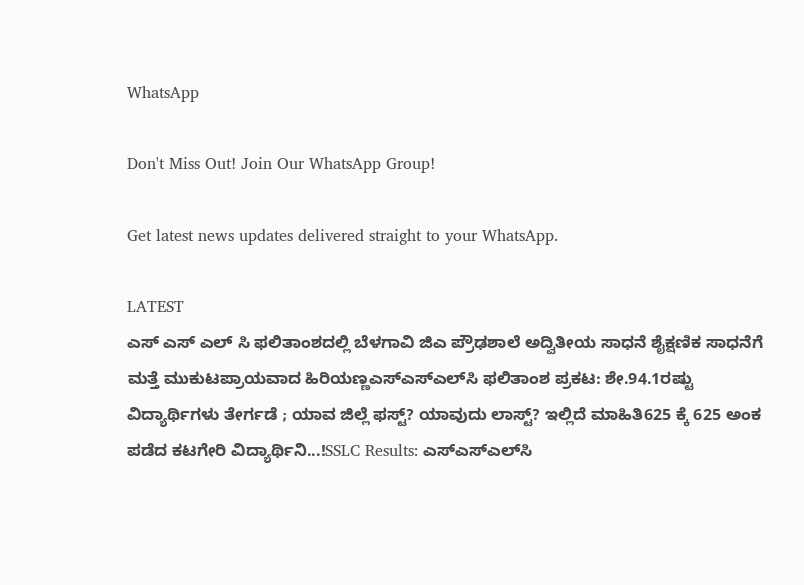WhatsApp

Don't Miss Out! Join Our WhatsApp Group!

Get latest news updates delivered straight to your WhatsApp.

LATEST
ಎಸ್ ಎಸ್ ಎಲ್ ಸಿ ಫಲಿತಾಂಶದಲ್ಲಿ ಬೆಳಗಾವಿ ಜಿಎ ಪ್ರೌಢಶಾಲೆ ಅದ್ವಿತೀಯ ಸಾಧನೆ ಶೈಕ್ಷಣಿಕ ಸಾಧನೆಗೆ ಮತ್ತೆ ಮುಕುಟಪ್ರಾಯವಾದ ಹಿರಿಯಣ್ಣಎಸ್‌ಎಸ್‌ಎಲ್‌ಸಿ ಫಲಿತಾಂಶ ಪ್ರಕಟ: ಶೇ.94.1ರಷ್ಟು ವಿದ್ಯಾರ್ಥಿಗಳು ತೇರ್ಗಡೆ ; ಯಾವ ಜಿಲ್ಲೆ ಫಸ್ಟ್? ಯಾವುದು ಲಾಸ್ಟ್? ಇಲ್ಲಿದೆ ಮಾಹಿತಿ625 ಕ್ಕೆ 625 ಅಂಕ ಪಡೆದ ಕಟಗೇರಿ ವಿದ್ಯಾರ್ಥಿನಿ...!SSLC Results: ಎಸ್‌ಎಸ್‌ಎಲ್‌ಸಿ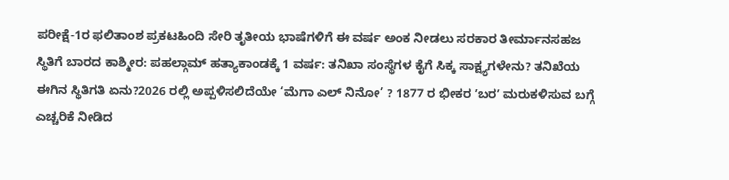ಪರೀಕ್ಷೆ-1ರ ಫಲಿತಾಂಶ ಪ್ರಕಟಹಿಂದಿ ಸೇರಿ ತೃತೀಯ ಭಾಷೆಗಳಿಗೆ ಈ ವರ್ಷ ಅಂಕ ನೀಡಲು ಸರಕಾರ ತೀರ್ಮಾನಸಹಜ ಸ್ಥಿತಿಗೆ ಬಾರದ ಕಾಶ್ಮೀರ: ಪಹಲ್ಗಾಮ್ ಹತ್ಯಾಕಾಂಡಕ್ಕೆ 1 ವರ್ಷ: ತನಿಖಾ ಸಂಸ್ಥೆಗಳ ಕೈಗೆ ಸಿಕ್ಕ ಸಾಕ್ಷ್ಯಗಳೇನು? ತನಿಖೆಯ ಈಗಿನ ಸ್ಥಿತಿಗತಿ ಏನು?2026 ರಲ್ಲಿ ಅಪ್ಪಳಿಸಲಿದೆಯೇ ‘ಮೆಗಾ ಎಲ್ ನಿನೋ’ ? 1877 ರ ಭೀಕರ ʼಬರʼ ಮರುಕಳಿಸುವ ಬಗ್ಗೆ ಎಚ್ಚರಿಕೆ ನೀಡಿದ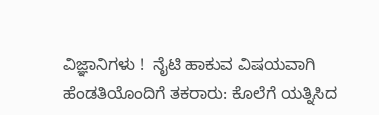ವಿಜ್ಞಾನಿಗಳು !  ನೈಟಿ ಹಾಕುವ ವಿಷಯವಾಗಿ ಹೆಂಡತಿಯೊಂದಿಗೆ ತಕರಾರು: ಕೊಲೆಗೆ ಯತ್ನಿಸಿದ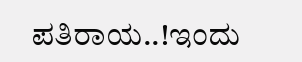ಪತಿರಾಯ..!ಇಂದು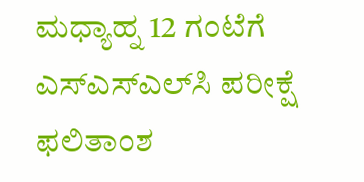ಮಧ್ಯಾಹ್ನ 12 ಗಂಟೆಗೆ ಎಸ್‌ಎಸ್‌ಎಲ್‌ಸಿ ಪರೀಕ್ಷೆ ಫಲಿತಾಂಶ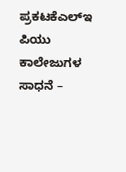ಪ್ರಕಟಕೆಎಲ್‌ಇ ಪಿಯು ಕಾಲೇಜುಗಳ ಸಾಧನೆ –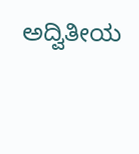ಅದ್ವಿತೀಯ